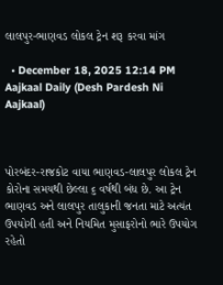લાલપુર-ભાણવડ લોકલ ટ્રેન શરૂ કરવા માંગ

  • December 18, 2025 12:14 PM
Aajkaal Daily (Desh Pardesh Ni Aajkaal)



પોરબંદર-રાજકોટ વાયા ભાણવડ-લાલપુર લોકલ ટ્રેન કોરોના સમયથી છેલ્લા ૬ વર્ષથી બંધ છે. આ ટ્રેન ભાણવડ અને લાલપુર તાલુકાની જનતા માટે અત્યંત ઉપયોગી હતી અને નિયમિત મુસાફરોનો ભારે ઉપયોગ રહેતો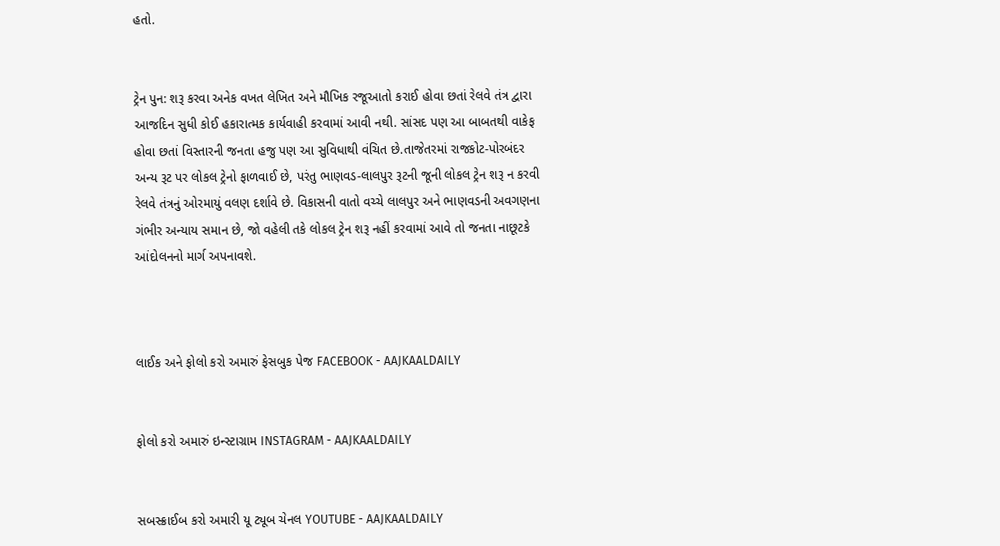હતો.


ટ્રેન પુન: શરૂ કરવા અનેક વખત લેખિત અને મૌખિક રજૂઆતો કરાઈ હોવા છતાં રેલવે તંત્ર દ્વારા આજદિન સુધી કોઈ હકારાત્મક કાર્યવાહી કરવામાં આવી નથી. સાંસદ પણ આ બાબતથી વાકેફ હોવા છતાં વિસ્તારની જનતા હજુ પણ આ સુવિધાથી વંચિત છે.તાજેતરમાં રાજકોટ-પોરબંદર અન્ય રૂટ પર લોકલ ટ્રેનો ફાળવાઈ છે, પરંતુ ભાણવડ-લાલપુર રૂટની જૂની લોકલ ટ્રેન શરૂ ન કરવી રેલવે તંત્રનું ઓરમાયું વલણ દર્શાવે છે. વિકાસની વાતો વચ્ચે લાલપુર અને ભાણવડની અવગણના ગંભીર અન્યાય સમાન છે, જો વહેલી તકે લોકલ ટ્રેન શરૂ નહીં કરવામાં આવે તો જનતા નાછૂટકે આંદોલનનો માર્ગ અપનાવશે.



લાઈક અને ફોલો કરો અમારું ફેસબુક પેજ FACEBOOK - AAJKAALDAILY


ફોલો કરો અમારું ઇન્સ્ટાગ્રામ INSTAGRAM - AAJKAALDAILY


સબસ્ક્રાઈબ કરો અમારી યૂ ટ્યૂબ ચેનલ YOUTUBE - AAJKAALDAILY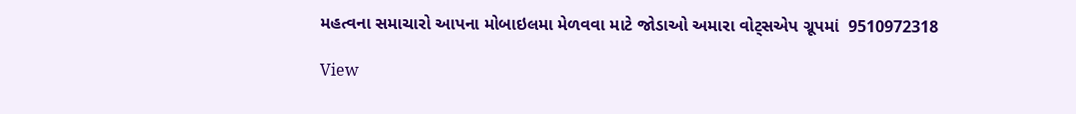મહત્વના સમાચારો આપના મોબાઇલમા મેળવવા માટે જોડાઓ અમારા વોટ્સએપ ગ્રૂપમાં  9510972318

View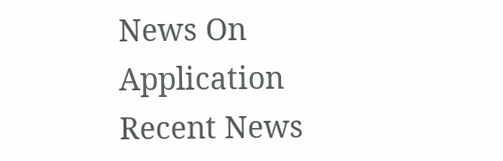News On Application
Recent News